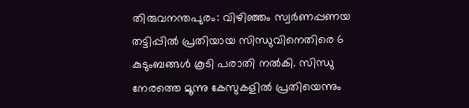തിരുവനന്തപുരം: വിഴിഞ്ഞം സ്വർണപ്പണയ തട്ടിപ്പിൽ പ്രതിയായ സിന്ധുവിനെതിരെ 6 കുടുംബങ്ങൾ കൂടി പരാതി നൽകി. സിന്ധു നേരത്തെ മൂന്നു കേസുകളിൽ പ്രതിയെന്നും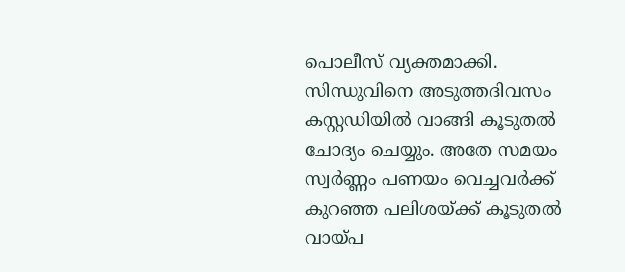പൊലീസ് വ്യക്തമാക്കി. സിന്ധുവിനെ അടുത്തദിവസം കസ്റ്റഡിയിൽ വാങ്ങി കൂടുതൽ ചോദ്യം ചെയ്യും. അതേ സമയം സ്വർണ്ണം പണയം വെച്ചവർക്ക് കുറഞ്ഞ പലിശയ്ക്ക് കൂടുതൽ വായ്പ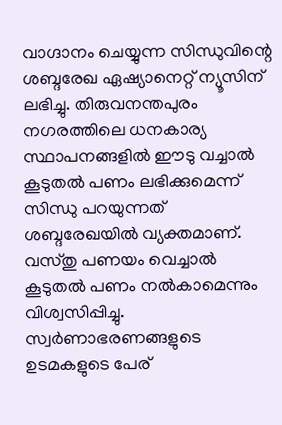വാഗ്ദാനം ചെയ്യുന്ന സിന്ധുവിന്റെ ശബ്ദരേഖ ഏഷ്യാനെറ്റ് ന്യൂസിന് ലഭിച്ചു. തിരുവനന്തപുരം നഗരത്തിലെ ധനകാര്യ സ്ഥാപനങ്ങളിൽ ഈടു വച്ചാൽ കൂടുതൽ പണം ലഭിക്കുമെന്ന് സിന്ധു പറയുന്നത് ശബ്ദരേഖയിൽ വ്യക്തമാണ്. വസ്തു പണയം വെച്ചാൽ കൂടുതൽ പണം നൽകാമെന്നും വിശ്വസിപ്പിച്ചു. സ്വർണാഭരണങ്ങളുടെ ഉടമകളുടെ പേര്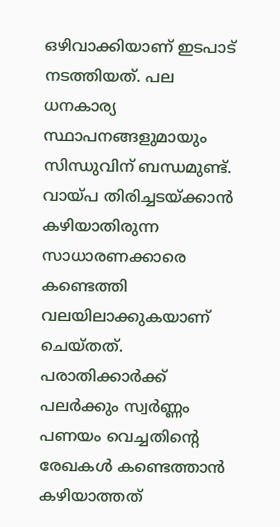ഒഴിവാക്കിയാണ് ഇടപാട് നടത്തിയത്. പല ധനകാര്യ സ്ഥാപനങ്ങളുമായും സിന്ധുവിന് ബന്ധമുണ്ട്. വായ്പ തിരിച്ചടയ്ക്കാൻ കഴിയാതിരുന്ന സാധാരണക്കാരെ കണ്ടെത്തി വലയിലാക്കുകയാണ് ചെയ്തത്. പരാതിക്കാർക്ക് പലർക്കും സ്വർണ്ണം പണയം വെച്ചതിന്റെ രേഖകൾ കണ്ടെത്താൻ കഴിയാത്തത്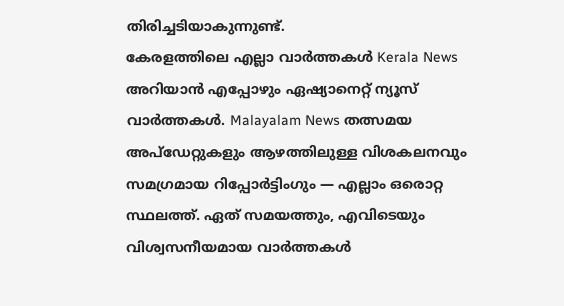തിരിച്ചടിയാകുന്നുണ്ട്.
കേരളത്തിലെ എല്ലാ വാർത്തകൾ Kerala News അറിയാൻ എപ്പോഴും ഏഷ്യാനെറ്റ് ന്യൂസ് വാർത്തകൾ. Malayalam News തത്സമയ അപ്ഡേറ്റുകളും ആഴത്തിലുള്ള വിശകലനവും സമഗ്രമായ റിപ്പോർട്ടിംഗും — എല്ലാം ഒരൊറ്റ സ്ഥലത്ത്. ഏത് സമയത്തും, എവിടെയും വിശ്വസനീയമായ വാർത്തകൾ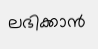ലഭിക്കാൻ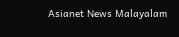Asianet News Malayalam